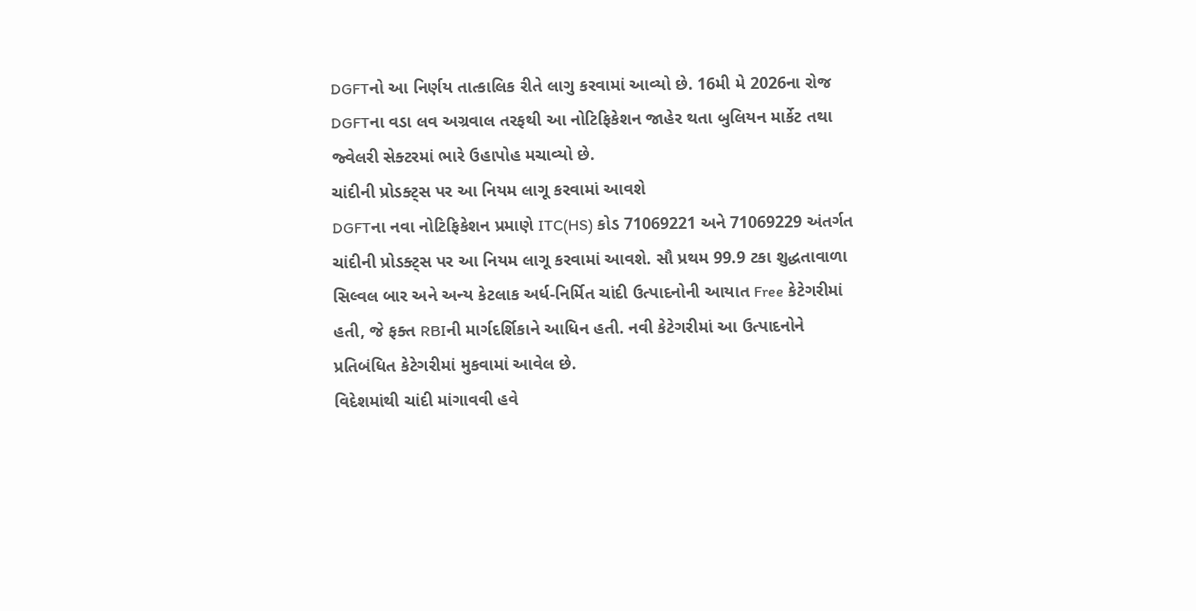DGFTનો આ નિર્ણય તાત્કાલિક રીતે લાગુ કરવામાં આવ્યો છે. 16મી મે 2026ના રોજ DGFTના વડા લવ અગ્રવાલ તરફથી આ નોટિફિકેશન જાહેર થતા બુલિયન માર્કેટ તથા જ્વેલરી સેક્ટરમાં ભારે ઉહાપોહ મચાવ્યો છે.
ચાંદીની પ્રોડક્ટ્સ પર આ નિયમ લાગૂ કરવામાં આવશે
DGFTના નવા નોટિફિકેશન પ્રમાણે ITC(HS) કોડ 71069221 અને 71069229 અંતર્ગત ચાંદીની પ્રોડક્ટ્સ પર આ નિયમ લાગૂ કરવામાં આવશે. સૌ પ્રથમ 99.9 ટકા શુદ્ધતાવાળા સિલ્વલ બાર અને અન્ય કેટલાક અર્ધ-નિર્મિત ચાંદી ઉત્પાદનોની આયાત Free કેટેગરીમાં હતી, જે ફક્ત RBIની માર્ગદર્શિકાને આધિન હતી. નવી કેટેગરીમાં આ ઉત્પાદનોને પ્રતિબંધિત કેટેગરીમાં મુકવામાં આવેલ છે.
વિદેશમાંથી ચાંદી માંગાવવી હવે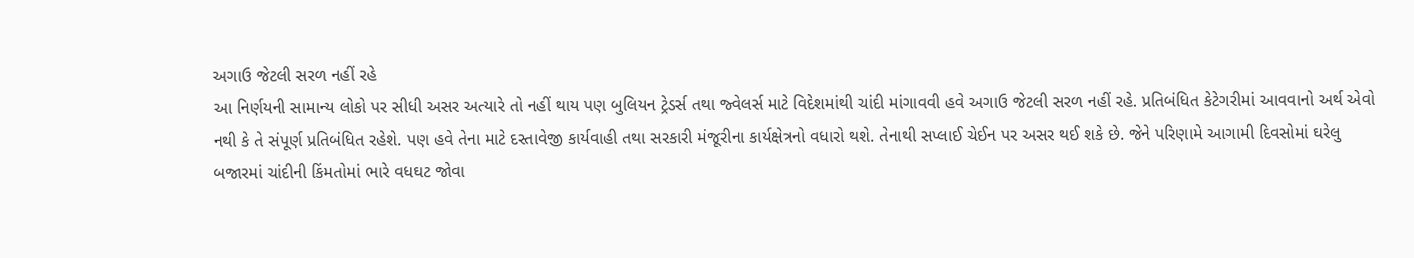અગાઉ જેટલી સરળ નહીં રહે
આ નિર્ણયની સામાન્ય લોકો પર સીધી અસર અત્યારે તો નહીં થાય પણ બુલિયન ટ્રેડર્સ તથા જ્વેલર્સ માટે વિદેશમાંથી ચાંદી માંગાવવી હવે અગાઉ જેટલી સરળ નહીં રહે. પ્રતિબંધિત કેટેગરીમાં આવવાનો અર્થ એવો નથી કે તે સંપૂર્ણ પ્રતિબંધિત રહેશે. પણ હવે તેના માટે દસ્તાવેજી કાર્યવાહી તથા સરકારી મંજૂરીના કાર્યક્ષેત્રનો વધારો થશે. તેનાથી સપ્લાઈ ચેઈન પર અસર થઈ શકે છે. જેને પરિણામે આગામી દિવસોમાં ઘરેલુ બજારમાં ચાંદીની કિંમતોમાં ભારે વધઘટ જોવા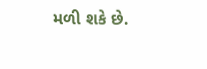મળી શકે છે.